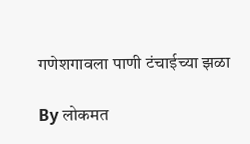गणेशगावला पाणी टंचाईच्या झळा

By लोकमत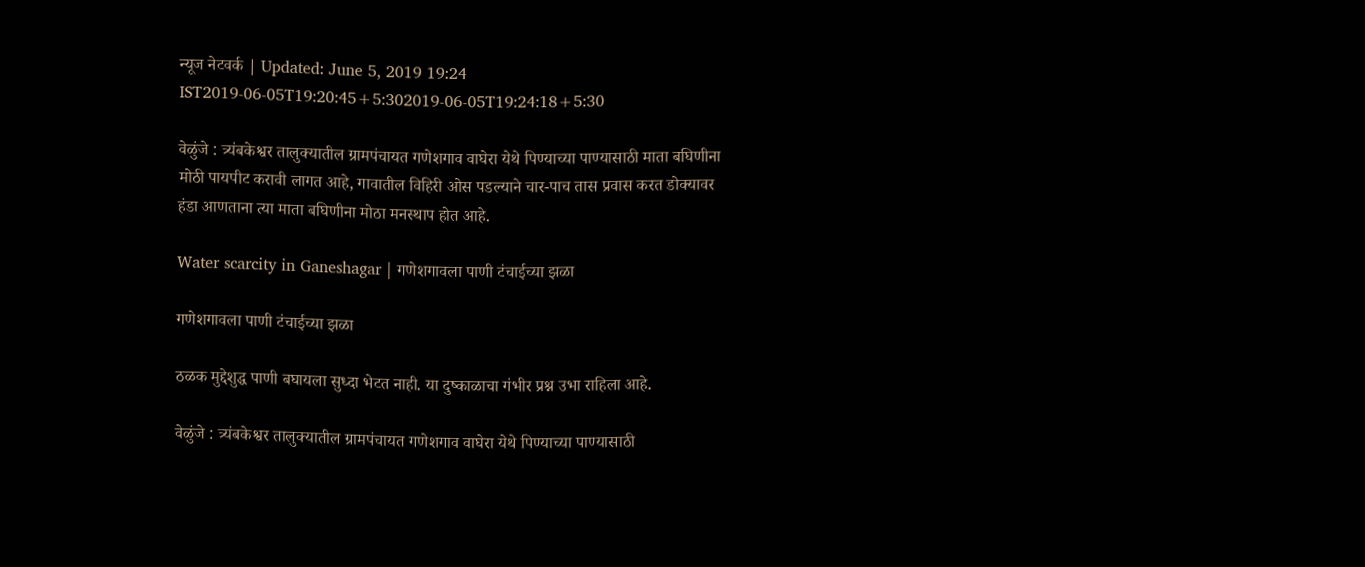न्यूज नेटवर्क | Updated: June 5, 2019 19:24 IST2019-06-05T19:20:45+5:302019-06-05T19:24:18+5:30

वेळुंजे : त्र्यंबकेश्वर तालुक्यातील ग्रामपंचायत गणेशगाव वाघेरा येथे पिण्याच्या पाण्यासाठी माता बघिणीना मोठी पायपीट करावी लागत आहे, गावातील विहिरी ओस पडल्याने चार-पाच तास प्रवास करत डोक्यावर हंडा आणताना त्या माता बघिणीना मोठा मनस्थाप होत आहे.

Water scarcity in Ganeshagar | गणेशगावला पाणी टंचाईच्या झळा

गणेशगावला पाणी टंचाईच्या झळा

ठळक मुद्देशुद्ध पाणी बघायला सुध्दा भेटत नाही. या दुष्काळाचा गंभीर प्रश्न उभा राहिला आहे.

वेळुंजे : त्र्यंबकेश्वर तालुक्यातील ग्रामपंचायत गणेशगाव वाघेरा येथे पिण्याच्या पाण्यासाठी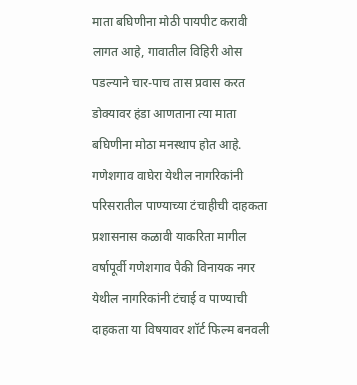माता बघिणीना मोठी पायपीट करावी लागत आहे, गावातील विहिरी ओस पडल्याने चार-पाच तास प्रवास करत डोक्यावर हंडा आणताना त्या माता बघिणीना मोठा मनस्थाप होत आहे.
गणेशगाव वाघेरा येथील नागरिकांनी परिसरातील पाण्याच्या टंचाहीची दाहकता प्रशासनास कळावी याकरिता मागील वर्षापूर्वी गणेशगाव पैकी विनायक नगर येथील नागरिकांनी टंचाई व पाण्याची दाहकता या विषयावर शॉर्ट फिल्म बनवली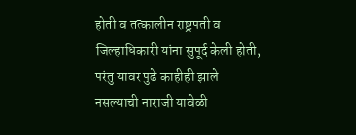होती व तत्कालीन राष्ट्रपती व जिल्हाधिकारी यांना सुपूर्द केली होती, परंतु यावर पुढे काहीही झाले नसल्याची नाराजी यावेळी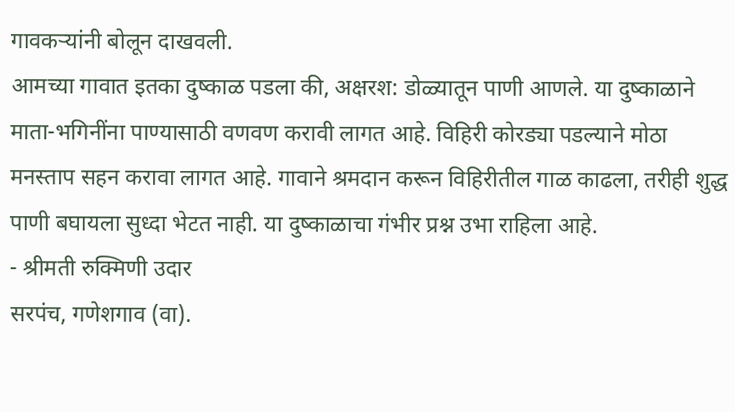गावकऱ्यांनी बोलून दाखवली.
आमच्या गावात इतका दुष्काळ पडला की, अक्षरश: डोळ्यातून पाणी आणले. या दुष्काळाने माता-भगिनींना पाण्यासाठी वणवण करावी लागत आहे. विहिरी कोरड्या पडल्याने मोठा मनस्ताप सहन करावा लागत आहे. गावाने श्रमदान करून विहिरीतील गाळ काढला, तरीही शुद्ध पाणी बघायला सुध्दा भेटत नाही. या दुष्काळाचा गंभीर प्रश्न उभा राहिला आहे.
- श्रीमती रुक्मिणी उदार
सरपंच, गणेशगाव (वा).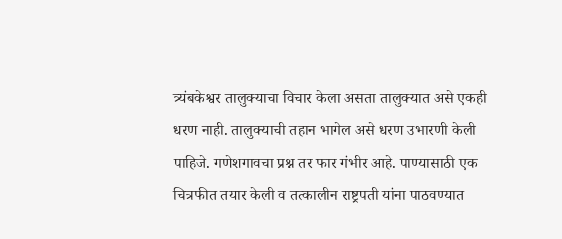त्र्यंबकेश्वर तालुक्याचा विचार केला असता तालुक्यात असे एकही धरण नाही. तालुक्याची तहान भागेल असे धरण उभारणी केली पाहिजे. गणेशगावचा प्रश्न तर फार गंभीर आहे. पाण्यासाठी एक चित्रफीत तयार केली व तत्कालीन राष्ट्रपती यांना पाठवण्यात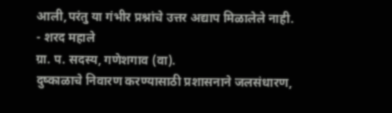आली,परंतु या गंभीर प्रश्नांचे उत्तर अद्याप मिळालेले नाही.
- शरद महाले
ग्रा. प. सदस्य, गणेशगाव (वा).
दुष्काळाचे निवारण करण्यासाठी प्रशासनाने जलसंधारण,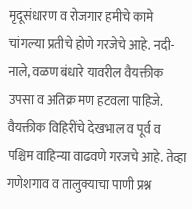मृदूसंधारण व रोजगार हमीचे कामे चांगल्या प्रतीचे होणे गरजेचे आहे. नदी-नाले, वळण बंधारे यावरील वैयक्तीक उपसा व अतिक्र मण हटवला पाहिजे. वैयक्तीक विहिरींचे देखभाल व पूर्व व पश्चिम वाहिन्या वाढवणे गरजचे आहे. तेव्हा गणेशगाव व तालुक्याचा पाणी प्रश्न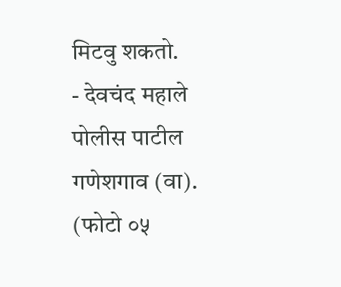मिटवु शकतो.
- देवचंद महाले
पोलीस पाटील गणेशगाव (वा).
(फोटो ०५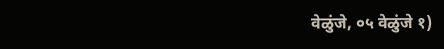वेळुंजे, ०५ वेळुंजे १)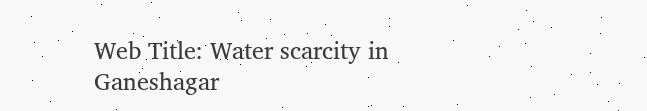Web Title: Water scarcity in Ganeshagar